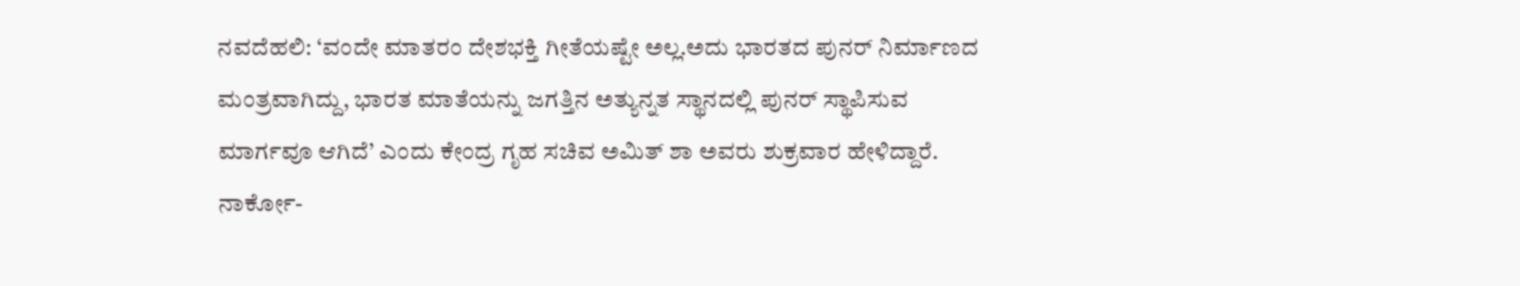ನವದೆಹಲಿ: ‘ವಂದೇ ಮಾತರಂ ದೇಶಭಕ್ತಿ ಗೀತೆಯಷ್ಟೇ ಅಲ್ಲ.ಅದು ಭಾರತದ ಪುನರ್ ನಿರ್ಮಾಣದ ಮಂತ್ರವಾಗಿದ್ದು, ಭಾರತ ಮಾತೆಯನ್ನು ಜಗತ್ತಿನ ಅತ್ಯುನ್ನತ ಸ್ಥಾನದಲ್ಲಿ ಪುನರ್ ಸ್ಥಾಪಿಸುವ ಮಾರ್ಗವೂ ಆಗಿದೆ’ ಎಂದು ಕೇಂದ್ರ ಗೃಹ ಸಚಿವ ಅಮಿತ್ ಶಾ ಅವರು ಶುಕ್ರವಾರ ಹೇಳಿದ್ದಾರೆ.
ನಾರ್ಕೋ-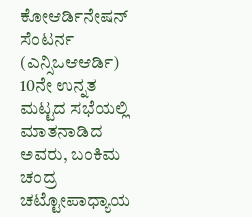ಕೋಆರ್ಡಿನೇಷನ್ ಸೆಂಟರ್ನ (ಎನ್ಸಿಒಆಆರ್ಡಿ) 10ನೇ ಉನ್ನತ ಮಟ್ಟದ ಸಭೆಯಲ್ಲಿ ಮಾತನಾಡಿದ ಅವರು, ಬಂಕಿಮ ಚಂದ್ರ ಚಟ್ಟೋಪಾಧ್ಯಾಯ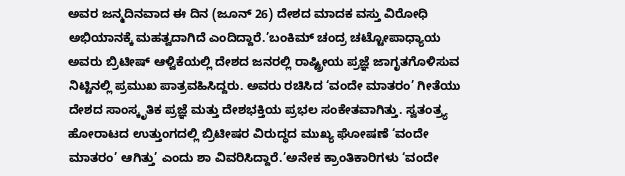ಅವರ ಜನ್ಮದಿನವಾದ ಈ ದಿನ (ಜೂನ್ 26) ದೇಶದ ಮಾದಕ ವಸ್ತು ವಿರೋಧಿ ಅಭಿಯಾನಕ್ಕೆ ಮಹತ್ವದಾಗಿದೆ ಎಂದಿದ್ದಾರೆ.’ಬಂಕಿಮ್ ಚಂದ್ರ ಚಟ್ಟೋಪಾಧ್ಯಾಯ ಅವರು ಬ್ರಿಟೀಷ್ ಆಳ್ವಿಕೆಯಲ್ಲಿ ದೇಶದ ಜನರಲ್ಲಿ ರಾಷ್ಟ್ರೀಯ ಪ್ರಜ್ಞೆ ಜಾಗೃತಗೊಳಿಸುವ ನಿಟ್ಟಿನಲ್ಲಿ ಪ್ರಮುಖ ಪಾತ್ರವಹಿಸಿದ್ದರು. ಅವರು ರಚಿಸಿದ ‘ವಂದೇ ಮಾತರಂ’ ಗೀತೆಯು ದೇಶದ ಸಾಂಸ್ಕೃತಿಕ ಪ್ರಜ್ಞೆ ಮತ್ತು ದೇಶಭಕ್ತಿಯ ಪ್ರಭಲ ಸಂಕೇತವಾಗಿತ್ತು. ಸ್ವತಂತ್ರ್ಯ ಹೋರಾಟದ ಉತ್ತುಂಗದಲ್ಲಿ ಬ್ರಿಟೀಷರ ವಿರುದ್ಧದ ಮುಖ್ಯ ಘೋಷಣೆ ‘ವಂದೇ ಮಾತರಂ’ ಆಗಿತ್ತು’ ಎಂದು ಶಾ ವಿವರಿಸಿದ್ದಾರೆ.’ಅನೇಕ ಕ್ರಾಂತಿಕಾರಿಗಳು ‘ವಂದೇ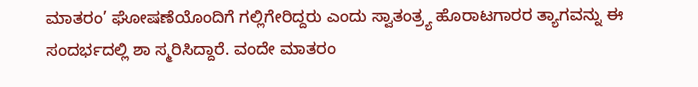ಮಾತರಂ’ ಘೋಷಣೆಯೊಂದಿಗೆ ಗಲ್ಲಿಗೇರಿದ್ದರು ಎಂದು ಸ್ವಾತಂತ್ರ್ಯ ಹೊರಾಟಗಾರರ ತ್ಯಾಗವನ್ನು ಈ ಸಂದರ್ಭದಲ್ಲಿ ಶಾ ಸ್ಮರಿಸಿದ್ದಾರೆ. ವಂದೇ ಮಾತರಂ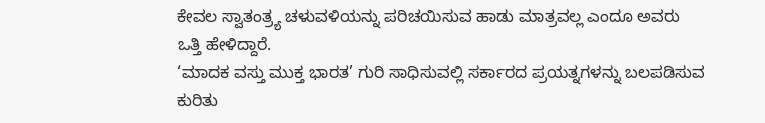ಕೇವಲ ಸ್ವಾತಂತ್ರ್ಯ ಚಳುವಳಿಯನ್ನು ಪರಿಚಯಿಸುವ ಹಾಡು ಮಾತ್ರವಲ್ಲ ಎಂದೂ ಅವರು ಒತ್ತಿ ಹೇಳಿದ್ದಾರೆ.
‘ಮಾದಕ ವಸ್ತು ಮುಕ್ತ ಭಾರತ’ ಗುರಿ ಸಾಧಿಸುವಲ್ಲಿ ಸರ್ಕಾರದ ಪ್ರಯತ್ನಗಳನ್ನು ಬಲಪಡಿಸುವ ಕುರಿತು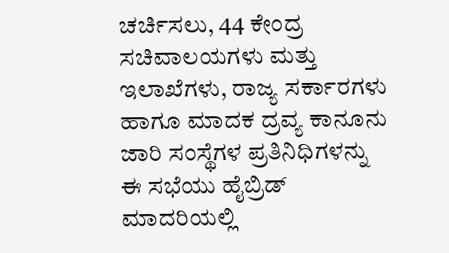ಚರ್ಚಿಸಲು, 44 ಕೇಂದ್ರ ಸಚಿವಾಲಯಗಳು ಮತ್ತು ಇಲಾಖೆಗಳು, ರಾಜ್ಯ ಸರ್ಕಾರಗಳು ಹಾಗೂ ಮಾದಕ ದ್ರವ್ಯ ಕಾನೂನು ಜಾರಿ ಸಂಸ್ಥೆಗಳ ಪ್ರತಿನಿಧಿಗಳನ್ನು ಈ ಸಭೆಯು ಹೈಬ್ರಿಡ್ ಮಾದರಿಯಲ್ಲಿ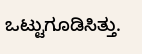ಒಟ್ಟುಗೂಡಿಸಿತ್ತು.